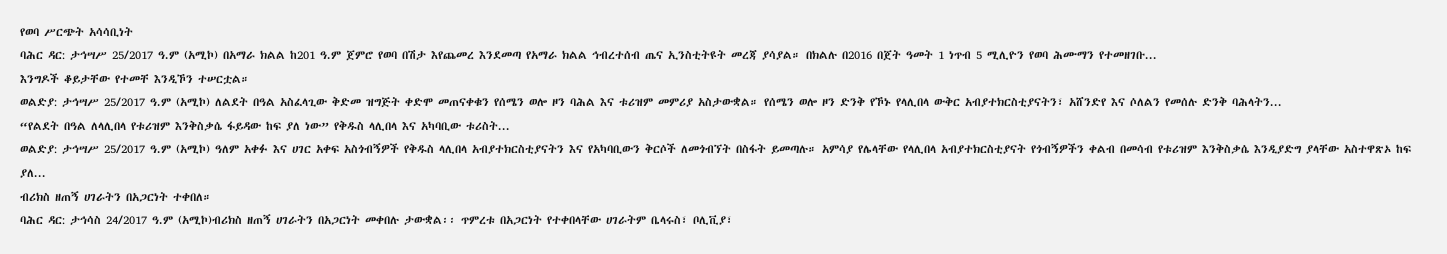የወባ ሥርጭት አሳሳቢነት
ባሕር ዳር: ታኅሣሥ 25/2017 ዓ.ም (አሚኮ) በአማራ ክልል ከ201 ዓ.ም ጀምሮ የወባ በሽታ እየጨመረ እንደመጣ የአማራ ክልል ኅብረተሰብ ጤና ኢንስቲትዩት መረጃ ያሳያል። በክልሉ በ2016 በጀት ዓመት 1 ነጥብ 5 ሚሊዮን የወባ ሕሙማን የተመዘገቡ...
እንግዶች ቆይታቸው የተመቸ እንዲኾን ተሠርቷል።
ወልድያ: ታኅሣሥ 25/2017 ዓ.ም (አሚኮ) ለልደት በዓል አስፈላጊው ቅድመ ዝግጅት ቀድሞ መጠናቀቁን የሰሜን ወሎ ዞን ባሕል እና ቱሪዝም መምሪያ አስታውቋል። የሰሜን ወሎ ዞን ድንቅ የኾኑ የላሊበላ ውቅር አብያተክርስቲያናትን፣ አሸንድየ እና ሶለልን የመሰሉ ድንቅ ባሕላትን...
“የልደት በዓል ለላሊበላ የቱሪዝም እንቅስቃሴ ፋይዳው ከፍ ያለ ነው” የቅዱስ ላሊበላ እና አካባቢው ቱሪስት...
ወልድያ: ታኅሣሥ 25/2017 ዓ.ም (አሚኮ) ዓለም አቀፉ እና ሀገር አቀፍ አስጎብኝዎች የቅዱስ ላሊበላ አብያተክርስቲያናትን እና የአካባቢውን ቅርሶች ለመጎብኘት በስፋት ይመጣሉ። አምሳያ የሌላቸው የላሊበላ አብያተክርስቲያናት የጎብኝዎችን ቀልብ በመሳብ የቱሪዝም እንቅስቃሴ እንዲያድግ ያላቸው አስተዋጽኦ ከፍ ያለ...
ብሪክስ ዘጠኝ ሀገራትን በአጋርነት ተቀበለ።
ባሕር ዳር: ታኅሳስ 24/2017 ዓ.ም (አሚኮ)ብሪክስ ዘጠኝ ሀገራትን በአጋርነት መቀበሉ ታውቋል፡፡ ጥምረቱ በአጋርነት የተቀበላቸው ሀገራትም ቤላሩስ፣ ቦሊቪያ፣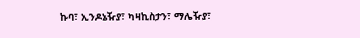ኩባ፣ ኢንዶኔዥያ፣ ካዛኪስታን፣ ማሌዥያ፣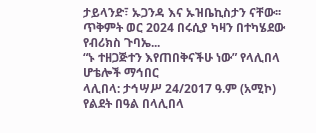ታይላንድ፣ ኡጋንዳ እና ኡዝቤኪስታን ናቸው፡፡
ጥቅምት ወር 2024 በሩሲያ ካዛን በተካሄደው የብሪክስ ጉባኤ...
“ኑ ተዘጋጅተን እየጠበቅናችሁ ነው” የላሊበላ ሆቴሎች ማኅበር
ላሊበላ: ታኅሣሥ 24/2017 ዓ.ም (አሚኮ) የልደት በዓል በላሊበላ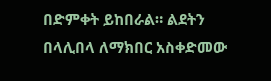በድምቀት ይከበራል። ልደትን በላሊበላ ለማክበር አስቀድመው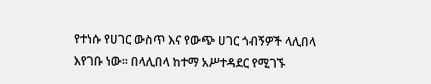የተነሱ የሀገር ውስጥ እና የውጭ ሀገር ጎብኝዎች ላሊበላ እየገቡ ነው። በላሊበላ ከተማ አሥተዳደር የሚገኙ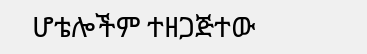ሆቴሎችም ተዘጋጅተው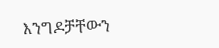እንግዶቻቸውን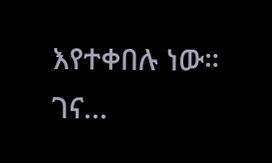እየተቀበሉ ነው። ገና...